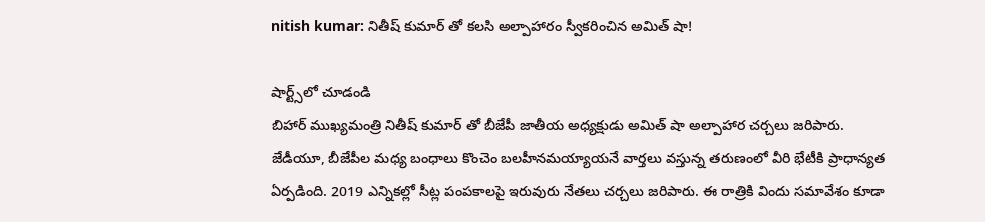nitish kumar: నితీష్ కుమార్ తో కలసి అల్పాహారం స్వీకరించిన అమిత్ షా!

షార్ట్స్‌లో చూడండి
బిహార్ ముఖ్యమంత్రి నితీష్ కుమార్ తో బీజేపీ జాతీయ అధ్యక్షుడు అమిత్ షా అల్పాహార చర్చలు జరిపారు. జేడీయూ, బీజేపీల మధ్య బంధాలు కొంచెం బలహీనమయ్యాయనే వార్తలు వస్తున్న తరుణంలో వీరి భేటీకి ప్రాధాన్యత ఏర్పడింది. 2019 ఎన్నికల్లో సీట్ల పంపకాలపై ఇరువురు నేతలు చర్చలు జరిపారు. ఈ రాత్రికి విందు సమావేశం కూడా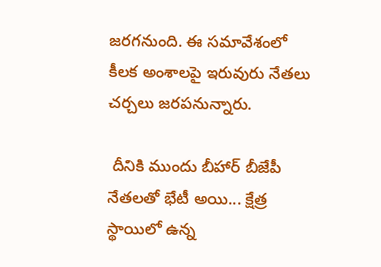జరగనుంది. ఈ సమావేశంలో కీలక అంశాలపై ఇరువురు నేతలు చర్చలు జరపనున్నారు.

 దీనికి ముందు బీహార్ బీజేపీ నేతలతో భేటీ అయి... క్షేత్ర స్థాయిలో ఉన్న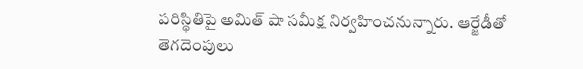పరిస్థితిపై అమిత్ షా సమీక్ష నిర్వహించనున్నారు. ఆర్జేడీతో తెగదెంపులు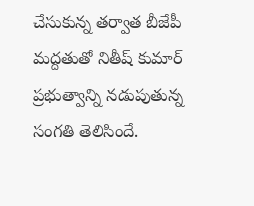చేసుకున్న తర్వాత బీజేపీ మద్దతుతో నితీష్ కుమార్ ప్రభుత్వాన్ని నడుపుతున్న సంగతి తెలిసిందే.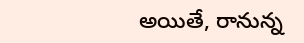అయితే, రానున్న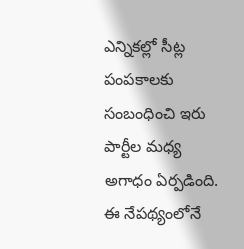ఎన్నికల్లో సీట్ల పంపకాలకు సంబంధించి ఇరు పార్టీల మధ్య అగాధం ఏర్పడింది. ఈ నేపథ్యంలోనే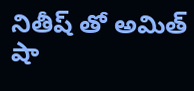నితీష్ తో అమిత్ షా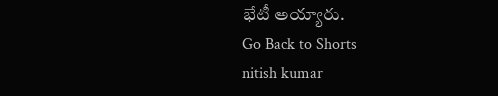భేటీ అయ్యారు.
Go Back to Shorts
nitish kumar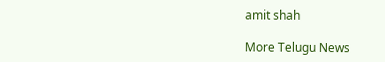amit shah

More Telugu News